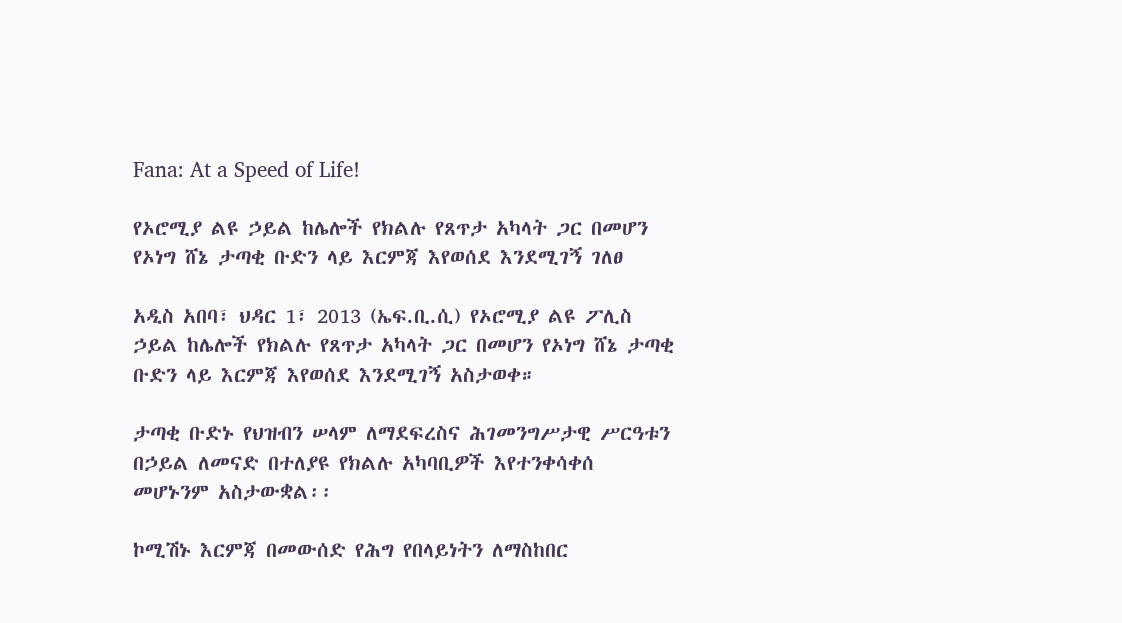Fana: At a Speed of Life!

የኦሮሚያ ልዩ ኃይል ከሌሎች የክልሉ የጸጥታ አካላት ጋር በመሆን የኦነግ ሸኔ ታጣቂ ቡድን ላይ እርምጃ እየወሰደ እንደሚገኝ ገለፀ

አዲስ አበባ፣ ህዳር 1፣ 2013 (ኤፍ.ቢ.ሲ) የኦሮሚያ ልዩ ፖሊስ ኃይል ከሌሎች የክልሉ የጸጥታ አካላት ጋር በመሆን የኦነግ ሸኔ ታጣቂ ቡድን ላይ እርምጃ እየወሰደ እንደሚገኝ አስታወቀ።

ታጣቂ ቡድኑ የህዝብን ሠላም ለማደፍረስና ሕገመንግሥታዊ ሥርዓቱን በኃይል ለመናድ በተለያዩ የክልሉ አካባቢዎች እየተንቀሳቀሰ መሆኑንም አስታውቋል፡፡

ኮሚሽኑ እርምጃ በመውሰድ የሕግ የበላይነትን ለማስከበር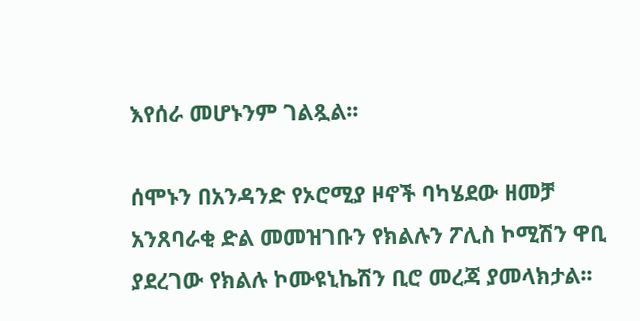እየሰራ መሆኑንም ገልጿል፡፡

ሰሞኑን በአንዳንድ የኦሮሚያ ዞኖች ባካሄደው ዘመቻ አንጸባራቂ ድል መመዝገቡን የክልሉን ፖሊስ ኮሚሽን ዋቢ ያደረገው የክልሉ ኮሙዩኒኬሽን ቢሮ መረጃ ያመላክታል፡፡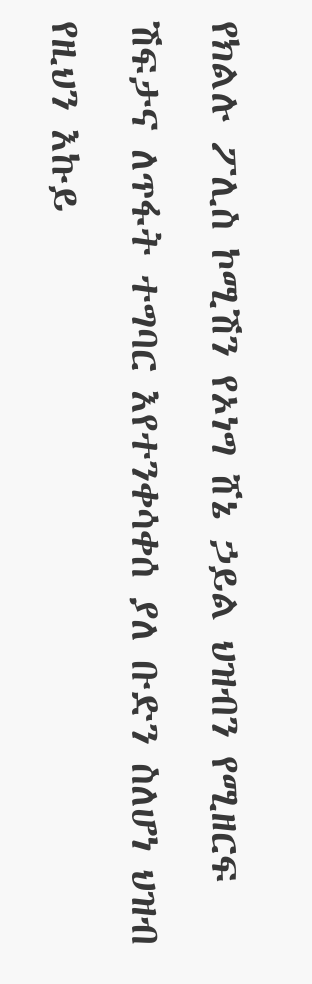የክልሉ ፖሊስ ኮሚሽን የኦነግ ሸኔ ኃይል ህዝብን የሚዘርፍ ሽፍታና ለጥፋት ተግባር እየተንቀሳቀሰ ያለ ቡድን ስለሆነ ህዝብ የዚህን እኩይ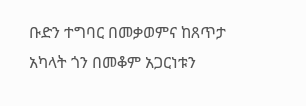ቡድን ተግባር በመቃወምና ከጸጥታ አካላት ጎን በመቆም አጋርነቱን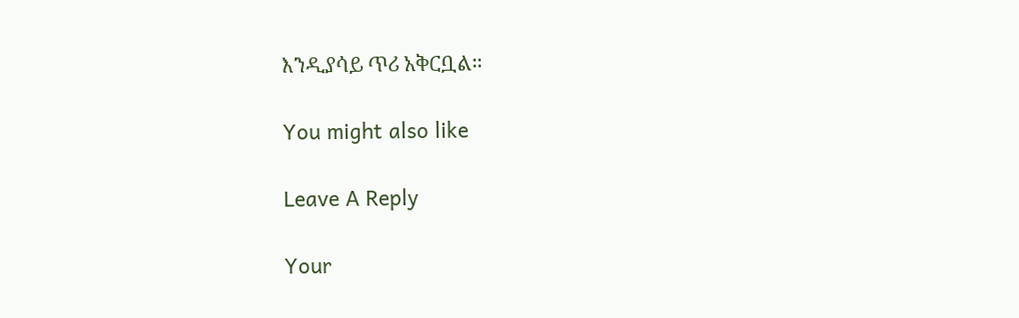እንዲያሳይ ጥሪ አቅርቧል።

You might also like

Leave A Reply

Your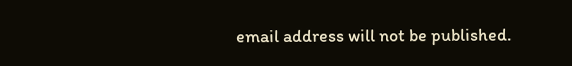email address will not be published.